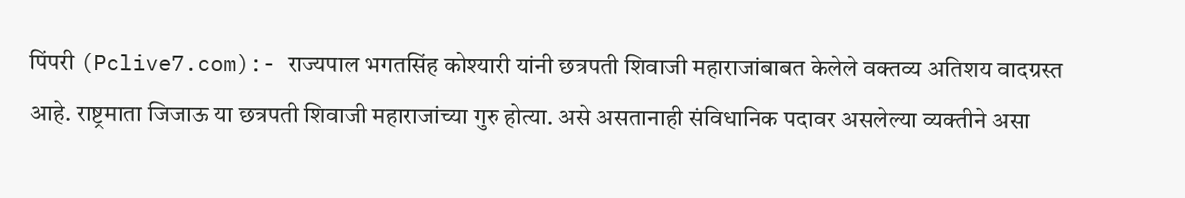पिंपरी (Pclive7.com):- राज्यपाल भगतसिंह कोश्यारी यांनी छत्रपती शिवाजी महाराजांबाबत केलेले वक्तव्य अतिशय वादग्रस्त आहे. राष्ट्रमाता जिजाऊ या छत्रपती शिवाजी महाराजांच्या गुरु होत्या. असे असतानाही संविधानिक पदावर असलेल्या व्यक्तीने असा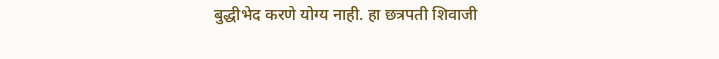बुद्धीभेद करणे योग्य नाही. हा छत्रपती शिवाजी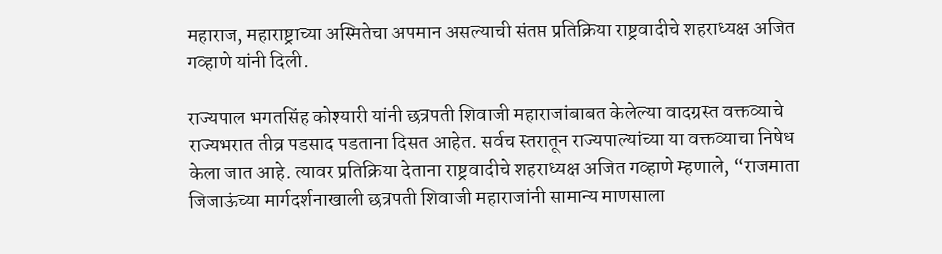महाराज, महाराष्ट्राच्या अस्मितेचा अपमान असल्याची संतप्त प्रतिक्रिया राष्ट्रवादीचे शहराध्यक्ष अजित गव्हाणे यांनी दिली.

राज्यपाल भगतसिंह कोश्यारी यांनी छत्रपती शिवाजी महाराजांबाबत केलेल्या वादग्रस्त वक्तव्याचे राज्यभरात तीव्र पडसाद पडताना दिसत आहेत. सर्वच स्तरातून राज्यपाल्यांच्या या वक्तव्याचा निषेध केला जात आहे. त्यावर प्रतिक्रिया देताना राष्ट्रवादीचे शहराध्यक्ष अजित गव्हाणे म्हणाले, “राजमाता जिजाऊंच्या मार्गदर्शनाखाली छत्रपती शिवाजी महाराजांनी सामान्य माणसाला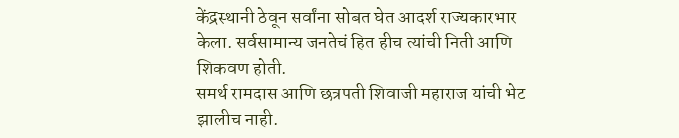केंद्रस्थानी ठेवून सर्वांना सोबत घेत आदर्श राज्यकारभार केला. सर्वसामान्य जनतेचं हित हीच त्यांची निती आणि शिकवण होती.
समर्थ रामदास आणि छत्रपती शिवाजी महाराज यांची भेट झालीच नाही.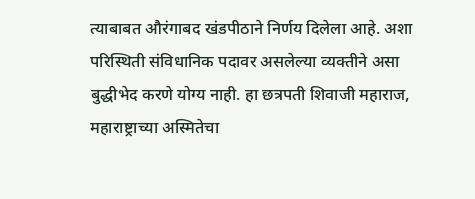त्याबाबत औरंगाबद खंडपीठाने निर्णय दिलेला आहे. अशा परिस्थिती संविधानिक पदावर असलेल्या व्यक्तीने असा बुद्धीभेद करणे योग्य नाही. हा छत्रपती शिवाजी महाराज, महाराष्ट्राच्या अस्मितेचा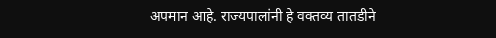अपमान आहे. राज्यपालांनी हे वक्तव्य तातडीने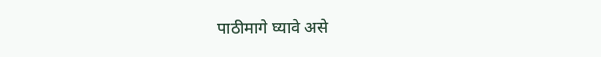पाठीमागे घ्यावे असे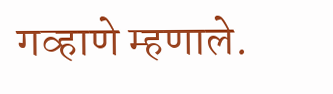गव्हाणे म्हणाले.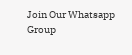Join Our Whatsapp Group